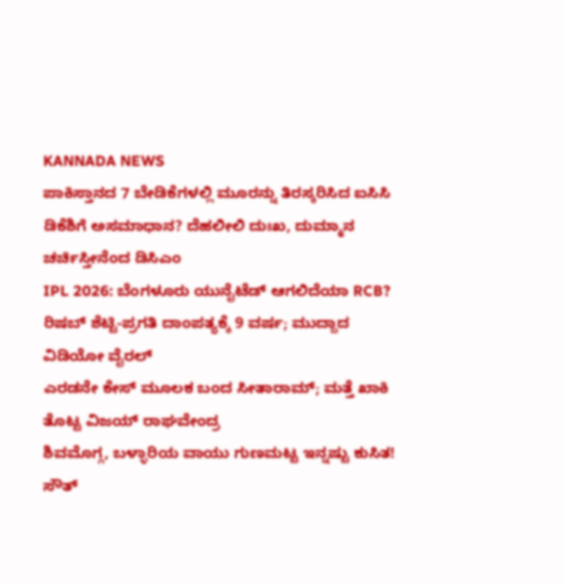KANNADA NEWS
ಪಾಕಿಸ್ತಾನದ 7 ಬೇಡಿಕೆಗಳಲ್ಲಿ ಮೂರನ್ನು ತಿರಸ್ಕರಿಸಿದ ಐಸಿಸಿ
ಡಿಕೆಶಿಗೆ ಅಸಮಾಧಾನ? ದೆಹಲೀಲಿ ದುಃಖ, ದುಮ್ಮಾನ ಚರ್ಚಿಸ್ತೀನೆಂದ ಡಿಸಿಎಂ
IPL 2026: ಬೆಂಗಳೂರು ಯುನೈಟೆಡ್ ಆಗಲಿದೆಯಾ RCB?
ರಿಷಬ್ ಶೆಟ್ಟಿ-ಪ್ರಗತಿ ದಾಂಪತ್ಯಕ್ಕೆ 9 ವರ್ಷ; ಮುದ್ದಾದ ವಿಡಿಯೋ ವೈರಲ್
ಎರಡನೇ ಕೇಸ್ ಮೂಲಕ ಬಂದ ಸೀತಾರಾಮ್; ಮತ್ತೆ ಖಾಕಿ ತೊಟ್ಟ ವಿಜಯ್ ರಾಘವೇಂದ್ರ
ಶಿವಮೊಗ್ಗ, ಬಳ್ಳಾರಿಯ ವಾಯು ಗುಣಮಟ್ಟ ಇನ್ನಷ್ಟು ಕುಸಿತ!
ಸೌತ್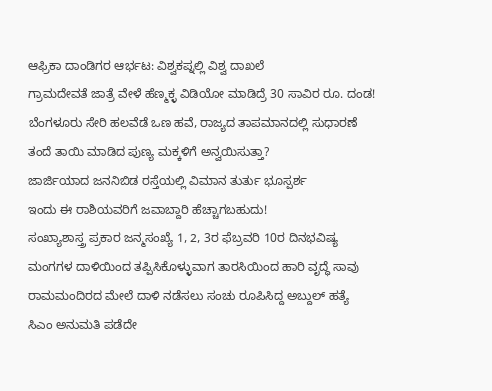ಆಫ್ರಿಕಾ ದಾಂಡಿಗರ ಆರ್ಭಟ: ವಿಶ್ವಕಪ್ನಲ್ಲಿ ವಿಶ್ವ ದಾಖಲೆ
ಗ್ರಾಮದೇವತೆ ಜಾತ್ರೆ ವೇಳೆ ಹೆಣ್ಮಕ್ಳ ವಿಡಿಯೋ ಮಾಡಿದ್ರೆ 30 ಸಾವಿರ ರೂ. ದಂಡ!
ಬೆಂಗಳೂರು ಸೇರಿ ಹಲವೆಡೆ ಒಣ ಹವೆ, ರಾಜ್ಯದ ತಾಪಮಾನದಲ್ಲಿ ಸುಧಾರಣೆ
ತಂದೆ ತಾಯಿ ಮಾಡಿದ ಪುಣ್ಯ ಮಕ್ಕಳಿಗೆ ಅನ್ವಯಿಸುತ್ತಾ?
ಜಾರ್ಜಿಯಾದ ಜನನಿಬಿಡ ರಸ್ತೆಯಲ್ಲಿ ವಿಮಾನ ತುರ್ತು ಭೂಸ್ಪರ್ಶ
ಇಂದು ಈ ರಾಶಿಯವರಿಗೆ ಜವಾಬ್ದಾರಿ ಹೆಚ್ಚಾಗಬಹುದು!
ಸಂಖ್ಯಾಶಾಸ್ತ್ರ ಪ್ರಕಾರ ಜನ್ಮಸಂಖ್ಯೆ 1, 2, 3ರ ಫೆಬ್ರವರಿ 10ರ ದಿನಭವಿಷ್ಯ
ಮಂಗಗಳ ದಾಳಿಯಿಂದ ತಪ್ಪಿಸಿಕೊಳ್ಳುವಾಗ ತಾರಸಿಯಿಂದ ಹಾರಿ ವೃದ್ಧೆ ಸಾವು
ರಾಮಮಂದಿರದ ಮೇಲೆ ದಾಳಿ ನಡೆಸಲು ಸಂಚು ರೂಪಿಸಿದ್ದ ಅಬ್ದುಲ್ ಹತ್ಯೆ
ಸಿಎಂ ಅನುಮತಿ ಪಡೆದೇ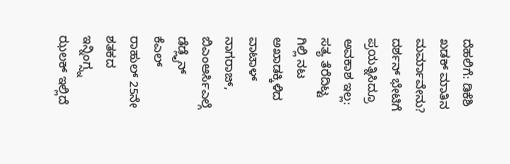ದೆಹಲಿಗೆ: ಡಿಕೆಶಿ ಖಡಕ್ ಮಾತಿನ ಮರ್ಮಾವೇನು?
ದರ್ಶನ್ ಭೇಟಿಗೆ ಪ್ರಯತ್ನಿಸಿದ್ರೂ ಅವಕಾಶ ಇಲ್ಲ: ಸತ್ಯ ತೆರೆದಿಟ್ಟ ಗಿಲ್ಲಿ ನಟ
ಅಖಾಡಕ್ಕಿಳಿದ ವಾಟಾಳ್ ನಾಗರಾಜ್, ಬಿಎಂಆರ್ಸಿಎಲ್ಗೆ ಡೆಡ್ಲೈನ್
ಕೆಎಲ್ ರಾಹುಲ್ 25ನೇ ಶತಕದ ಇನ್ನಿಂಗ್ಸ್ನ ಝಲಕ್ ಇಲ್ಲಿದೆ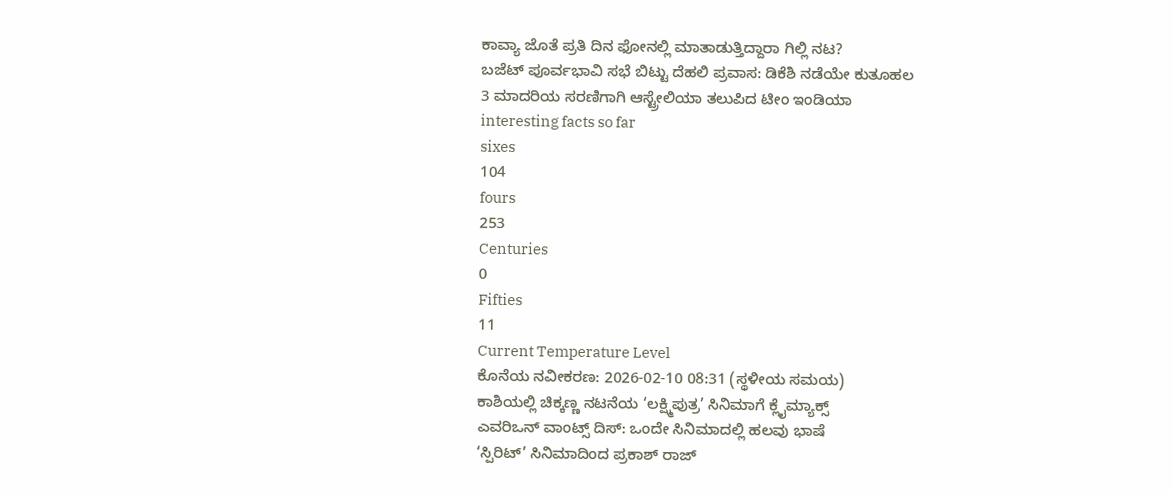ಕಾವ್ಯಾ ಜೊತೆ ಪ್ರತಿ ದಿನ ಫೋನಲ್ಲಿ ಮಾತಾಡುತ್ತಿದ್ದಾರಾ ಗಿಲ್ಲಿ ನಟ?
ಬಜೆಟ್ ಪೂರ್ವಭಾವಿ ಸಭೆ ಬಿಟ್ಟು ದೆಹಲಿ ಪ್ರವಾಸ: ಡಿಕೆಶಿ ನಡೆಯೇ ಕುತೂಹಲ
3 ಮಾದರಿಯ ಸರಣಿಗಾಗಿ ಆಸ್ಟ್ರೇಲಿಯಾ ತಲುಪಿದ ಟೀಂ ಇಂಡಿಯಾ
interesting facts so far
sixes
104
fours
253
Centuries
0
Fifties
11
Current Temperature Level
ಕೊನೆಯ ನವೀಕರಣ: 2026-02-10 08:31 (ಸ್ಥಳೀಯ ಸಮಯ)
ಕಾಶಿಯಲ್ಲಿ ಚಿಕ್ಕಣ್ಣ ನಟನೆಯ ‘ಲಕ್ಷ್ಮಿಪುತ್ರ’ ಸಿನಿಮಾಗೆ ಕ್ಲೈಮ್ಯಾಕ್ಸ್
ಎವರಿಒನ್ ವಾಂಟ್ಸ್ ದಿಸ್: ಒಂದೇ ಸಿನಿಮಾದಲ್ಲಿ ಹಲವು ಭಾಷೆ
‘ಸ್ಪಿರಿಟ್’ ಸಿನಿಮಾದಿಂದ ಪ್ರಕಾಶ್ ರಾಜ್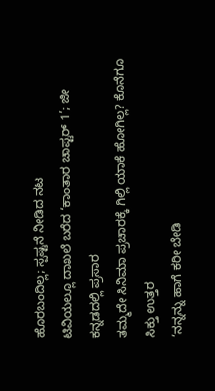ಹೊರಬಂದಿಲ್ಲ; ಸ್ಪಷ್ಟನೆ ನೀಡಿದ ನಟ
ಟಿವಿಯಲ್ಲೂ ದಾಖಲೆ ಬರೆದ ‘ಕಾಂತಾರ ಚಾಪ್ಟರ್ 1’; ಜೀ ಕನ್ನಡದಲ್ಲಿ ಪ್ರಸಾರ
ತಮ್ಮದೇ ಸಿನಿಮಾ ಪ್ರಚಾರಕ್ಕೆ ಗಿಲ್ಲಿ ಯಾಕೆ ಹೋಗಿಲ್ಲ? ಕೊನೆಗೂ ಸಿಕ್ತು ಉತ್ತರ
‘ನನ್ನನ್ನು ಹಾಗೆ ಕರೀ ಬೇಡಿ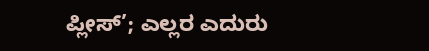ಪ್ಲೀಸ್’; ಎಲ್ಲರ ಎದುರು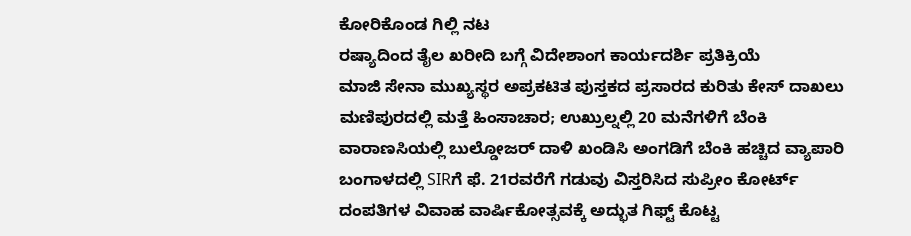ಕೋರಿಕೊಂಡ ಗಿಲ್ಲಿ ನಟ
ರಷ್ಯಾದಿಂದ ತೈಲ ಖರೀದಿ ಬಗ್ಗೆ ವಿದೇಶಾಂಗ ಕಾರ್ಯದರ್ಶಿ ಪ್ರತಿಕ್ರಿಯೆ
ಮಾಜಿ ಸೇನಾ ಮುಖ್ಯಸ್ಥರ ಅಪ್ರಕಟಿತ ಪುಸ್ತಕದ ಪ್ರಸಾರದ ಕುರಿತು ಕೇಸ್ ದಾಖಲು
ಮಣಿಪುರದಲ್ಲಿ ಮತ್ತೆ ಹಿಂಸಾಚಾರ; ಉಖ್ರುಲ್ನಲ್ಲಿ 20 ಮನೆಗಳಿಗೆ ಬೆಂಕಿ
ವಾರಾಣಸಿಯಲ್ಲಿ ಬುಲ್ಡೋಜರ್ ದಾಳಿ ಖಂಡಿಸಿ ಅಂಗಡಿಗೆ ಬೆಂಕಿ ಹಚ್ಚಿದ ವ್ಯಾಪಾರಿ
ಬಂಗಾಳದಲ್ಲಿ SIRಗೆ ಫೆ. 21ರವರೆಗೆ ಗಡುವು ವಿಸ್ತರಿಸಿದ ಸುಪ್ರೀಂ ಕೋರ್ಟ್
ದಂಪತಿಗಳ ವಿವಾಹ ವಾರ್ಷಿಕೋತ್ಸವಕ್ಕೆ ಅದ್ಭುತ ಗಿಫ್ಟ್ ಕೊಟ್ಟ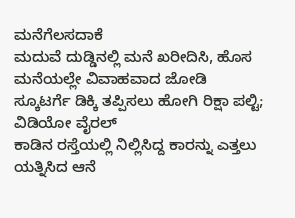ಮನೆಗೆಲಸದಾಕೆ
ಮದುವೆ ದುಡ್ಡಿನಲ್ಲಿ ಮನೆ ಖರೀದಿಸಿ, ಹೊಸ ಮನೆಯಲ್ಲೇ ವಿವಾಹವಾದ ಜೋಡಿ
ಸ್ಕೂಟರ್ಗೆ ಡಿಕ್ಕಿ ತಪ್ಪಿಸಲು ಹೋಗಿ ರಿಕ್ಷಾ ಪಲ್ಟಿ; ವಿಡಿಯೋ ವೈರಲ್
ಕಾಡಿನ ರಸ್ತೆಯಲ್ಲಿ ನಿಲ್ಲಿಸಿದ್ದ ಕಾರನ್ನು ಎತ್ತಲು ಯತ್ನಿಸಿದ ಆನೆ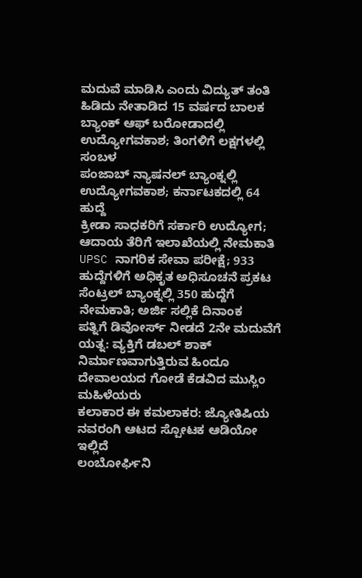ಮದುವೆ ಮಾಡಿಸಿ ಎಂದು ವಿದ್ಯುತ್ ತಂತಿ ಹಿಡಿದು ನೇತಾಡಿದ 15 ವರ್ಷದ ಬಾಲಕ
ಬ್ಯಾಂಕ್ ಆಫ್ ಬರೋಡಾದಲ್ಲಿ ಉದ್ಯೋಗವಕಾಶ; ತಿಂಗಳಿಗೆ ಲಕ್ಷಗಳಲ್ಲಿ ಸಂಬಳ
ಪಂಜಾಬ್ ನ್ಯಾಷನಲ್ ಬ್ಯಾಂಕ್ನಲ್ಲಿ ಉದ್ಯೋಗವಕಾಶ; ಕರ್ನಾಟಕದಲ್ಲಿ 64 ಹುದ್ದೆ
ಕ್ರೀಡಾ ಸಾಧಕರಿಗೆ ಸರ್ಕಾರಿ ಉದ್ಯೋಗ; ಆದಾಯ ತೆರಿಗೆ ಇಲಾಖೆಯಲ್ಲಿ ನೇಮಕಾತಿ
UPSC ನಾಗರಿಕ ಸೇವಾ ಪರೀಕ್ಷೆ; 933 ಹುದ್ದೆಗಳಿಗೆ ಅಧಿಕೃತ ಅಧಿಸೂಚನೆ ಪ್ರಕಟ
ಸೆಂಟ್ರಲ್ ಬ್ಯಾಂಕ್ನಲ್ಲಿ 350 ಹುದ್ದೆಗೆ ನೇಮಕಾತಿ; ಅರ್ಜಿ ಸಲ್ಲಿಕೆ ದಿನಾಂಕ
ಪತ್ನಿಗೆ ಡಿವೋರ್ಸ್ ನೀಡದೆ 2ನೇ ಮದುವೆಗೆ ಯತ್ನ: ವ್ಯಕ್ತಿಗೆ ಡಬಲ್ ಶಾಕ್
ನಿರ್ಮಾಣವಾಗುತ್ತಿರುವ ಹಿಂದೂ ದೇವಾಲಯದ ಗೋಡೆ ಕೆಡವಿದ ಮುಸ್ಲಿಂ ಮಹಿಳೆಯರು
ಕಲಾಕಾರ ಈ ಕಮಲಾಕರ: ಜ್ಯೋತಿಷಿಯ ನವರಂಗಿ ಆಟದ ಸ್ಪೋಟಕ ಆಡಿಯೋ ಇಲ್ಲಿದೆ
ಲಂಬೋರ್ಘಿನಿ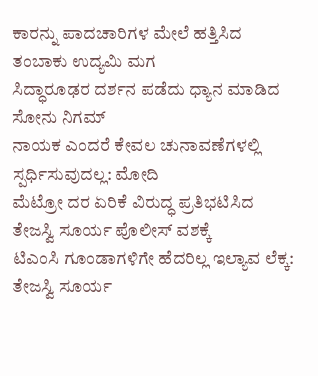ಕಾರನ್ನು ಪಾದಚಾರಿಗಳ ಮೇಲೆ ಹತ್ತಿಸಿದ ತಂಬಾಕು ಉದ್ಯಮಿ ಮಗ
ಸಿದ್ಧಾರೂಢರ ದರ್ಶನ ಪಡೆದು ಧ್ಯಾನ ಮಾಡಿದ ಸೋನು ನಿಗಮ್
ನಾಯಕ ಎಂದರೆ ಕೇವಲ ಚುನಾವಣೆಗಳಲ್ಲಿ ಸ್ಪರ್ಧಿಸುವುದಲ್ಲ: ಮೋದಿ
ಮೆಟ್ರೋ ದರ ಏರಿಕೆ ವಿರುದ್ಧ ಪ್ರತಿಭಟಿಸಿದ ತೇಜಸ್ವಿ ಸೂರ್ಯ ಪೊಲೀಸ್ ವಶಕ್ಕೆ
ಟಿಎಂಸಿ ಗೂಂಡಾಗಳಿಗೇ ಹೆದರಿಲ್ಲ ಇಲ್ಯಾವ ಲೆಕ್ಕ: ತೇಜಸ್ವಿ ಸೂರ್ಯ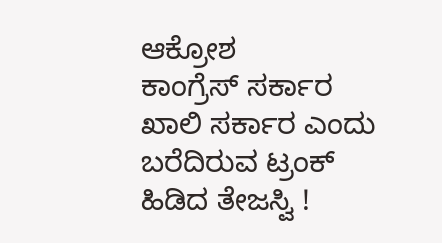ಆಕ್ರೋಶ
ಕಾಂಗ್ರೆಸ್ ಸರ್ಕಾರ ಖಾಲಿ ಸರ್ಕಾರ ಎಂದು ಬರೆದಿರುವ ಟ್ರಂಕ್ ಹಿಡಿದ ತೇಜಸ್ವಿ !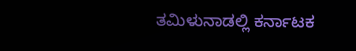ತಮಿಳುನಾಡಲ್ಲಿ ಕರ್ನಾಟಕ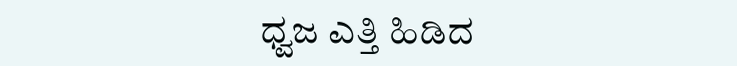ಧ್ವಜ ಎತ್ತಿ ಹಿಡಿದ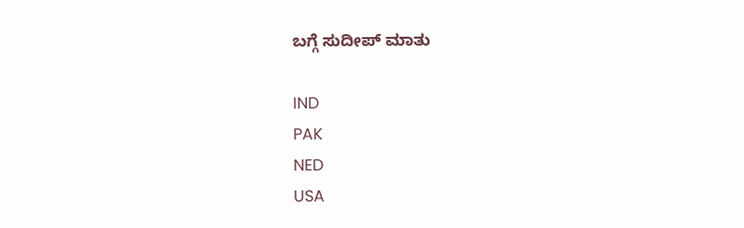ಬಗ್ಗೆ ಸುದೀಪ್ ಮಾತು

IND
PAK
NED
USA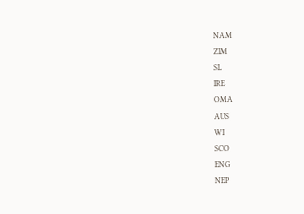NAM
ZIM
SL
IRE
OMA
AUS
WI
SCO
ENG
NEP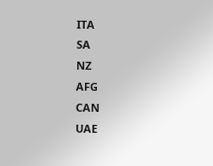ITA
SA
NZ
AFG
CAN
UAE